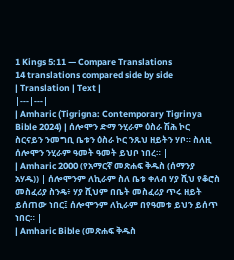1 Kings 5:11 — Compare Translations
14 translations compared side by side
| Translation | Text |
|---|---|
| Amharic (Tigrigna: Contemporary Tigrinya Bible 2024) | ሰሎሞን ድማ ንሂራም ዕስራ ሽሕ ኮር ስርናይን ንመግቢ ቤቱን ዕስራ ኮር ንጹህ ዘይትን ሃቦ። ስለዚ ሰሎሞን ንሂራም ዓመት ዓመት ይህቦ ነበረ። |
| Amharic 2000 (የአማርኛ መጽሐፍ ቅዱስ (ሰማንያ አሃዱ)) | ሰሎሞንም ለኪራም ስለ ቤቱ ቀለብ ሃያ ሺህ የቆሮስ መስፈሪያ ስንዴ፥ ሃያ ሺህም በቤት መስፈሪያ ጥሩ ዘይት ይሰጠው ነበር፤ ሰሎሞንም ለኪራም በየዓመቱ ይህን ይሰጥ ነበር። |
| Amharic Bible (መጽሐፍ ቅዱስ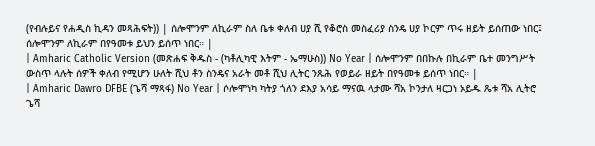(የብሉይና የሐዲስ ኪዳን መጻሕፍት)) | ሰሎሞንም ለኪራም ስለ ቤቱ ቀለብ ሀያ ሺ የቆሮስ መስፈሪያ ስንዴ ሀያ ኮርም ጥሩ ዘይት ይሰጠው ነበር፤ ሰሎሞንም ለኪራም በየዓመቱ ይህን ይሰጥ ነበር። |
| Amharic Catholic Version (መጽሐፍ ቅዱስ - (ካቶሊካዊ እትም - ኤማሁስ)) No Year | ሰሎሞንም በበኩሉ በኪራም ቤተ መንግሥት ውስጥ ላሉት ሰዎች ቀለብ የሚሆን ሁለት ሺህ ቶን ስንዴና አራት መቶ ሺህ ሊትር ንጹሕ የወይራ ዘይት በየዓመቱ ይሰጥ ነበር። |
| Amharic Dawro DFBE (ጌሻ ማጻፋ) No Year | ሶሎሞነካ ካትያ ጎለን ደእያ አሳይ ማናዉ ላታሙ ሻአ ኮንታለ ዛርጋነ ኦይዱ ጼቱ ሻአ ሊትሮ ጌሻ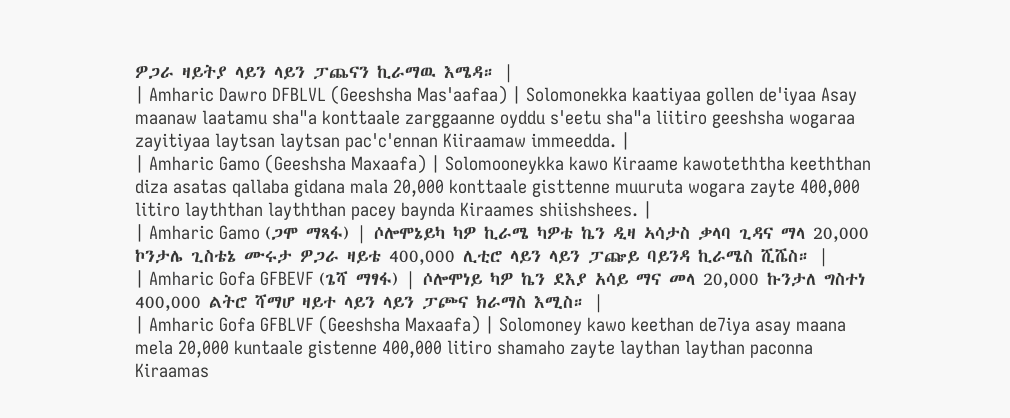ዎጋራ ዛይትያ ላይን ላይን ፓጨናን ኪራማዉ እሜዳ። |
| Amharic Dawro DFBLVL (Geeshsha Mas'aafaa) | Solomonekka kaatiyaa gollen de'iyaa Asay maanaw laatamu sha"a konttaale zarggaanne oyddu s'eetu sha"a liitiro geeshsha wogaraa zayitiyaa laytsan laytsan pac'c'ennan Kiiraamaw immeedda. |
| Amharic Gamo (Geeshsha Maxaafa) | Solomooneykka kawo Kiraame kawoteththa keeththan diza asatas qallaba gidana mala 20,000 konttaale gisttenne muuruta wogara zayte 400,000 litiro layththan layththan pacey baynda Kiraames shiishshees. |
| Amharic Gamo (ጋሞ ማጻፋ) | ሶሎሞኔይካ ካዎ ኪራሜ ካዎቴ ኬን ዲዛ ኣሳታስ ቃላባ ጊዳና ማላ 20,000 ኮንታሌ ጊስቴኔ ሙሩታ ዎጋራ ዛይቴ 400,000 ሊቲሮ ላይን ላይን ፓጬይ ባይንዳ ኪራሜስ ሺሼስ። |
| Amharic Gofa GFBEVF (ጌሻ ማፃፋ) | ሶሎሞነይ ካዎ ኬን ደእያ አሳይ ማና መላ 20,000 ኩንታለ ግስተነ 400,000 ልትሮ ሻማሆ ዛይተ ላይን ላይን ፓጮና ክራማስ እሚስ። |
| Amharic Gofa GFBLVF (Geeshsha Maxaafa) | Solomoney kawo keethan de7iya asay maana mela 20,000 kuntaale gistenne 400,000 litiro shamaho zayte laythan laythan paconna Kiraamas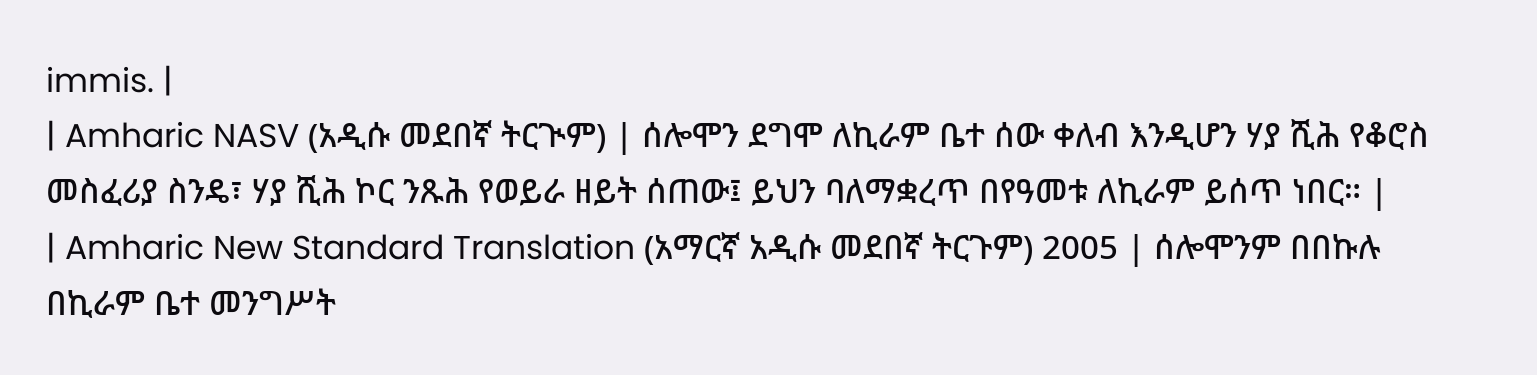immis. |
| Amharic NASV (አዲሱ መደበኛ ትርጒም) | ሰሎሞን ደግሞ ለኪራም ቤተ ሰው ቀለብ እንዲሆን ሃያ ሺሕ የቆሮስ መስፈሪያ ስንዴ፣ ሃያ ሺሕ ኮር ንጹሕ የወይራ ዘይት ሰጠው፤ ይህን ባለማቋረጥ በየዓመቱ ለኪራም ይሰጥ ነበር። |
| Amharic New Standard Translation (አማርኛ አዲሱ መደበኛ ትርጉም) 2005 | ሰሎሞንም በበኩሉ በኪራም ቤተ መንግሥት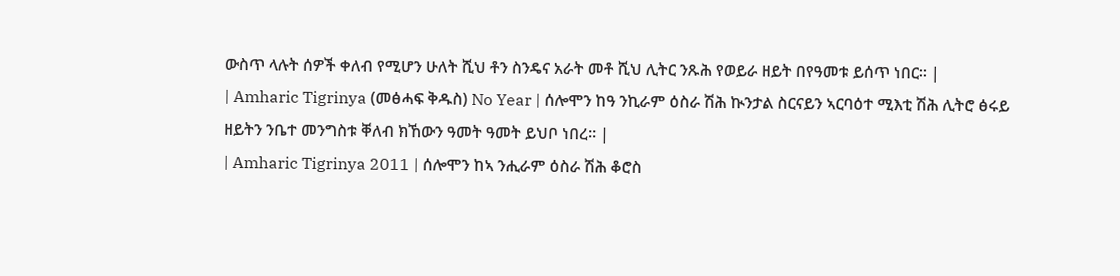ውስጥ ላሉት ሰዎች ቀለብ የሚሆን ሁለት ሺህ ቶን ስንዴና አራት መቶ ሺህ ሊትር ንጹሕ የወይራ ዘይት በየዓመቱ ይሰጥ ነበር። |
| Amharic Tigrinya (መፅሓፍ ቅዱስ) No Year | ሰሎሞን ከዓ ንኪራም ዕስራ ሽሕ ኲንታል ስርናይን ኣርባዕተ ሚእቲ ሽሕ ሊትሮ ፅሩይ ዘይትን ንቤተ መንግስቱ ቐለብ ክኸውን ዓመት ዓመት ይህቦ ነበረ። |
| Amharic Tigrinya 2011 | ሰሎሞን ከኣ ንሒራም ዕስራ ሽሕ ቆሮስ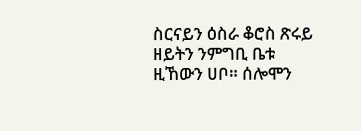ስርናይን ዕስራ ቆሮስ ጽሩይ ዘይትን ንምግቢ ቤቱ ዚኸውን ሀቦ። ሰሎሞን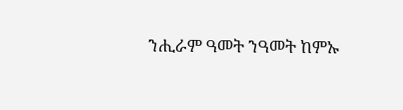ንሒራም ዓመት ንዓመት ከምኡ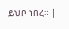ይህቦ ነበረ። |